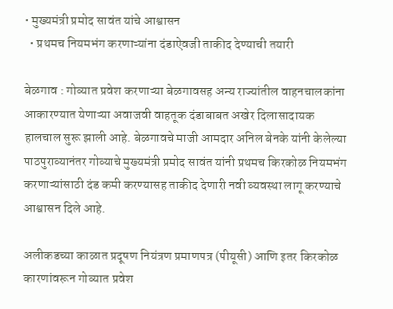• मुख्यमंत्री प्रमोद सावंत यांचे आश्वासन
  • प्रथमच नियमभंग करणाऱ्यांना दंडाऐवजी ताकीद देण्याची तयारी

बेळगाव : गोव्यात प्रवेश करणाऱ्या बेळगावसह अन्य राज्यांतील वाहनचालकांना आकारण्यात येणाऱ्या अवाजवी वाहतूक दंडाबाबत अखेर दिलासादायक हालचाल सुरू झाली आहे. बेळगावचे माजी आमदार अनिल बेनके यांनी केलेल्या पाठपुराव्यानंतर गोव्याचे मुख्यमंत्री प्रमोद सावंत यांनी प्रथमच किरकोळ नियमभंग करणाऱ्यांसाठी दंड कमी करण्यासह ताकीद देणारी नवी व्यवस्था लागू करण्याचे आश्वासन दिले आहे.

अलीकडच्या काळात प्रदूषण नियंत्रण प्रमाणपत्र (पीयूसी) आणि इतर किरकोळ कारणांवरून गोव्यात प्रवेश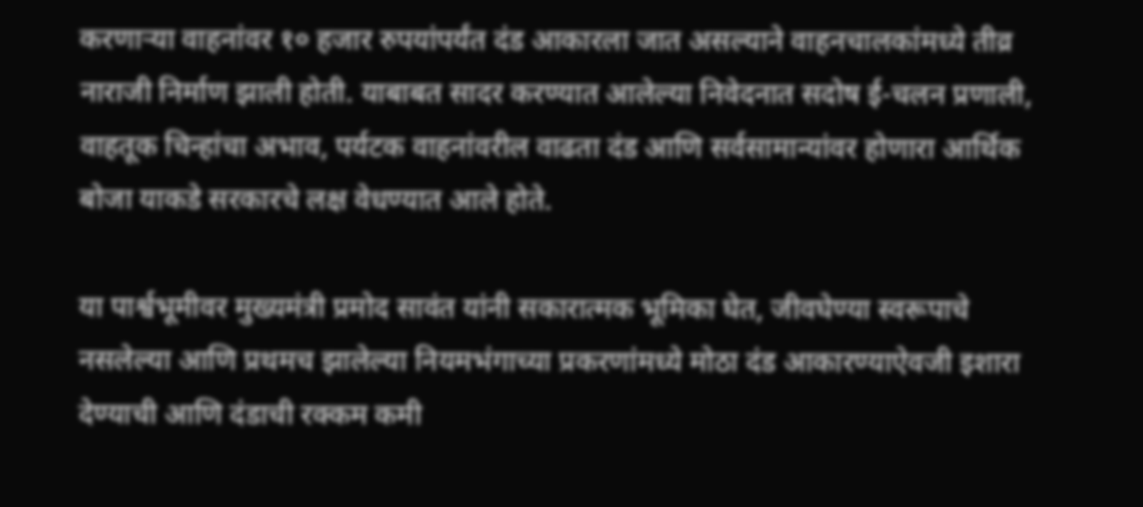करणाऱ्या वाहनांवर १० हजार रुपयांपर्यंत दंड आकारला जात असल्याने वाहनचालकांमध्ये तीव्र नाराजी निर्माण झाली होती. याबाबत सादर करण्यात आलेल्या निवेदनात सदोष ई-चलन प्रणाली, वाहतूक चिन्हांचा अभाव, पर्यटक वाहनांवरील वाढता दंड आणि सर्वसामान्यांवर होणारा आर्थिक बोजा याकडे सरकारचे लक्ष वेधण्यात आले होते.

या पार्श्वभूमीवर मुख्यमंत्री प्रमोद सावंत यांनी सकारात्मक भूमिका घेत, जीवघेण्या स्वरूपाचे नसलेल्या आणि प्रथमच झालेल्या नियमभंगाच्या प्रकरणांमध्ये मोठा दंड आकारण्याऐवजी इशारा देण्याची आणि दंडाची रक्कम कमी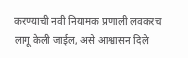करण्याची नवी नियामक प्रणाली लवकरच लागू केली जाईल, असे आश्वासन दिले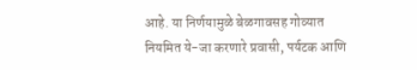आहे. या निर्णयामुळे बेळगावसह गोव्यात नियमित ये-जा करणारे प्रवासी, पर्यटक आणि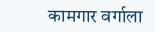कामगार वर्गाला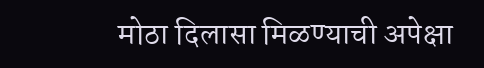मोठा दिलासा मिळण्याची अपेक्षा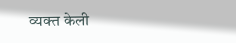व्यक्त केली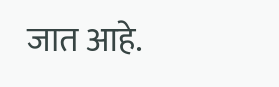जात आहे.